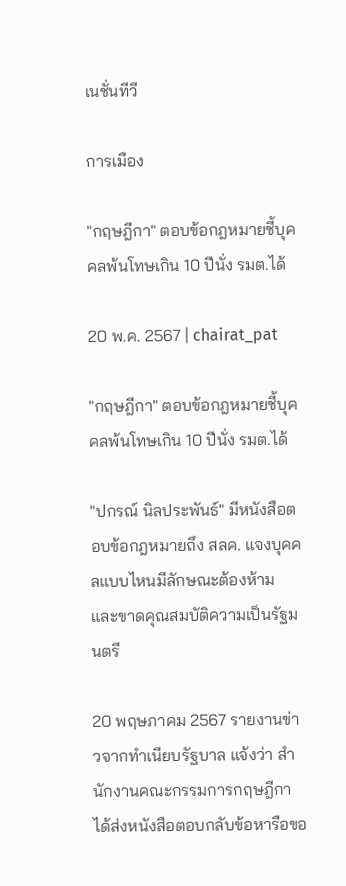เนชั่นทีวี

การเมือง

"กฤษฎีกา" ตอบข้อกฎหมายชี้บุคคลพ้นโทษเกิน 10 ปีนั่ง รมต.ได้

20 พ.ค. 2567 | chairat_pat

"กฤษฎีกา" ตอบข้อกฎหมายชี้บุคคลพ้นโทษเกิน 10 ปีนั่ง รมต.ได้

"ปกรณ์ นิลประพันธ์" มีหนังสือตอบข้อกฎหมายถึง สลค. แจงบุคคลแบบไหนมีลักษณะต้องห้าม และขาดคุณสมบัติความเป็นรัฐมนตรี

20 พฤษภาคม 2567 รายงานข่าวจากทำเนียบรัฐบาล แจ้งว่า สำนักงานคณะกรรมการกฤษฎีกา ได้ส่งหนังสือตอบกลับข้อหารือขอ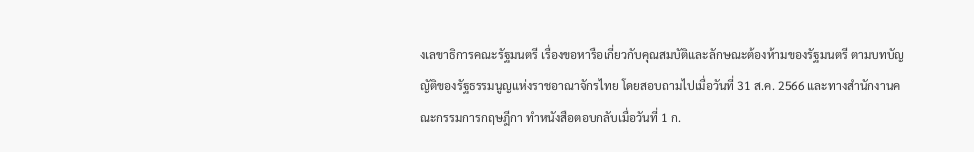งเลขาธิการคณะรัฐมนตรี เรื่องขอหารือเกี่ยวกับคุณสมบัติและลักษณะต้องห้ามของรัฐมนตรี ตามบทบัญญัติของรัฐธรรมนูญแห่งราชอาณาจักรไทย โดยสอบถามไปเมื่อวันที่ 31 ส.ค. 2566 และทางสำนักงานคณะกรรมการกฤษฎีกา ทำหนังสือตอบกลับเมื่อวันที่ 1 ก.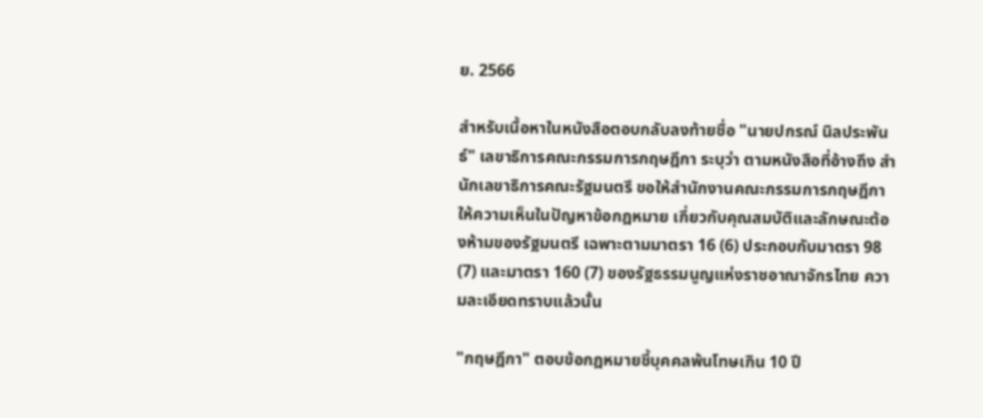ย. 2566

สำหรับเนื้อหาในหนังสือตอบกลับลงท้ายชื่อ "นายปกรณ์ นิลประพันธ์" เลขาธิการคณะกรรมการกฤษฎีกา ระบุว่า ตามหนังสือที่อ้างถึง สำนักเลขาธิการคณะรัฐมนตรี ขอให้สำนักงานคณะกรรมการกฤษฎีกาให้ความเห็นในปัญหาข้อกฎหมาย เกี่ยวกับคุณสมบัติและลักษณะต้องห้ามของรัฐมนตรี เฉพาะตามมาตรา 16 (6) ประกอบกับมาตรา 98 (7) และมาตรา 160 (7) ของรัฐธรรมนูญแห่งราชอาณาจักรไทย ความละเอียดทราบแล้วนั้น

"กฤษฎีกา" ตอบข้อกฎหมายชี้บุคคลพ้นโทษเกิน 10 ปี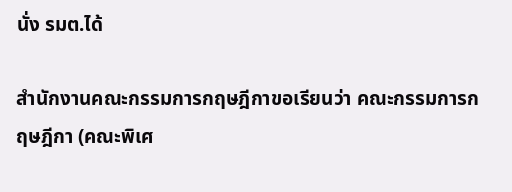นั่ง รมต.ได้

สำนักงานคณะกรรมการกฤษฎีกาขอเรียนว่า คณะกรรมการกฤษฎีกา (คณะพิเศ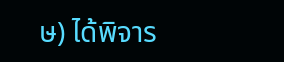ษ) ได้พิจาร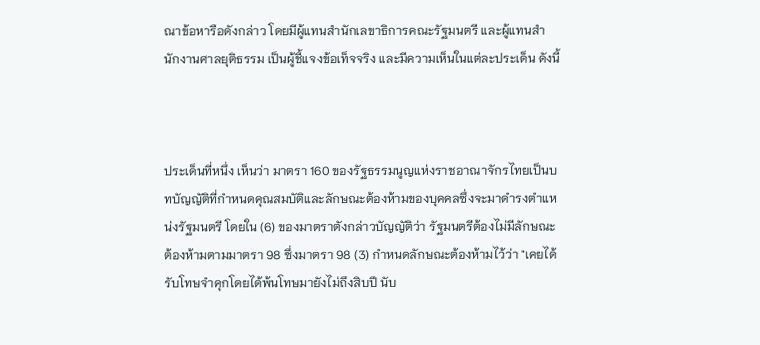ณาข้อหารือดังกล่าว โดยมีผู้แทนสำนักเลขาธิการคณะรัฐมนตรี และผู้แทนสำนักงานศาลยุติธรรม เป็นผู้ชี้แจงข้อเท็จจริง และมีความเห็นในแต่ละประเด็น ดังนี้



ประเด็นที่หนึ่ง เห็นว่า มาตรา 160 ของรัฐธรรมนูญแห่งราชอาณาจักรไทยเป็นบทบัญญัติที่กำหนดคุณสมบัติและลักษณะต้องห้ามของบุคคลซึ่งจะมาดำรงตำแหน่งรัฐมนตรี โดยใน (6) ของมาตราตังกล่าวบัญญัติว่า รัฐมนตรีต้องไม่มีลักษณะต้องห้ามตามมาตรา 98 ซึ่งมาตรา 98 (3) กำหนดลักษณะต้องห้ามไว้ว่า "เคยได้รับโทษจำคุกโดยได้พ้นโทษมายังไม่ถึงสิบปี นับ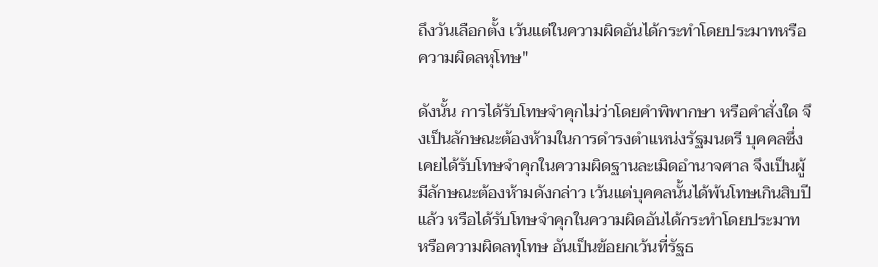ถึงวันเลือกตั้ง เว้นแต่ในความผิดอันได้กระทำโดยประมาทหรือความผิดลหุโทษ"

ดังนั้น การได้รับโทษจำคุกไม่ว่าโดยคำพิพากษา หรือคำสั่งใด จึงเป็นลักษณะต้องห้ามในการดำรงตำแหน่งรัฐมนตรี บุคคลซึ่งเคยได้รับโทษจำคุกในความผิดฐานละเมิดอำนาจศาล จึงเป็นผู้มีลักษณะต้องห้ามดังกล่าว เว้นแต่บุคคลนั้นได้พ้นโทษเกินสิบปีแล้ว หรือได้รับโทษจำคุกในความผิดอันได้กระทำโดยประมาท หรือความผิดลทุโทษ อันเป็นข้อยกเว้นที่รัฐธ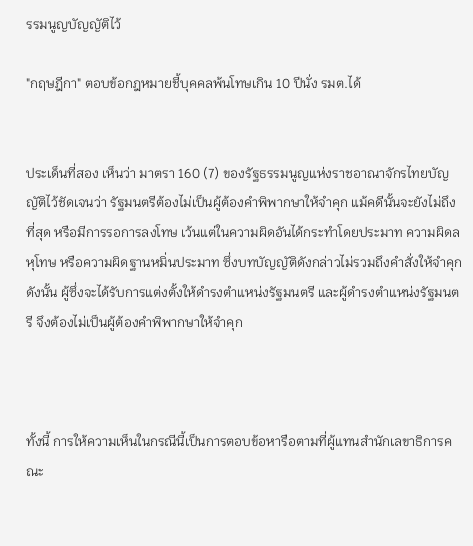รรมนูญบัญญัติไว้

"กฤษฎีกา" ตอบข้อกฎหมายชี้บุคคลพ้นโทษเกิน 10 ปีนั่ง รมต.ได้


ประเด็นที่สอง เห็นว่า มาตรา 160 (7) ของรัฐธรรมนูญแห่งราชอาณาจักรไทยบัญญัติไว้ชัดเจนว่า รัฐมนตรีต้องไม่เป็นผู้ต้องคำพิพากษาให้จำคุก แม้คดีนั้นจะยังไม่ถึงที่สุด หรือมีการรอการลงโทษ เว้นแต่ในความผิดอันได้กระทำโดยประมาท ความผิดลหุโทษ หรือความผิดฐานหมิ่นประมาท ซึ่งบทบัญญัติดังกล่าวไม่รวมถึงคำสั่งให้จำคุก ดังนั้น ผู้ซึ่งจะได้รับการแต่งตั้งให้ดำรงตำแหน่งรัฐมนตรี และผู้ดำรงตำแหน่งรัฐมนตรี จึงต้องไม่เป็นผู้ต้องคำพิพากษาให้จำคุก



ทั้งนี้ การให้ความเห็นในกรณีนี้เป็นการตอบข้อหารือตามที่ผู้แทนสำนักเลขาธิการคณะ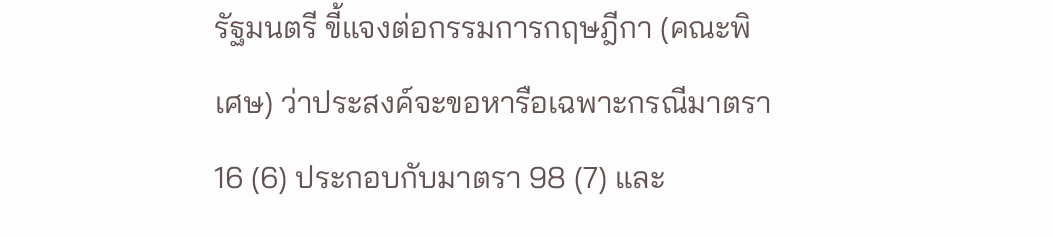รัฐมนตรี ขี้แจงต่อกรรมการกฤษฎีกา (คณะพิเศษ) ว่าประสงค์จะขอหารือเฉพาะกรณีมาตรา 16 (6) ประกอบกับมาตรา 98 (7) และ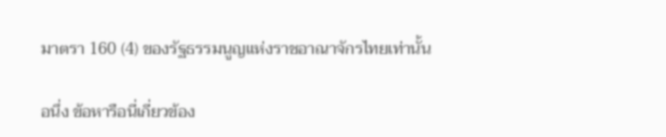มาตรา 160 (4) ของรัฐธรรมนูญแห่งราชอาณาจักรไทยเท่านั้น

อนึ่ง ข้อหารือนี่เกี่ยวข้อง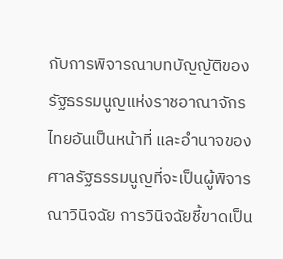กับการพิจารณาบทบัญญัติของรัฐธรรมนูญแห่งราชอาณาจักรไทยอันเป็นหน้าที่ และอำนาจของศาลรัฐธรรมนูญที่จะเป็นผู้พิจารณาวินิจฉัย การวินิจฉัยชี้ขาดเป็น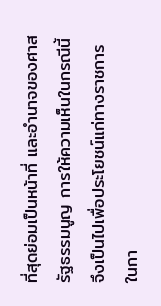ที่สุดย่อมเป็นหน้าที่ และอำนาจของศาสรัฐธรรมนูญ การให้ความเห็นในกรณีนี้ จึงเป็นไปเพื่อประโยชน์แก่ทางราชการในกา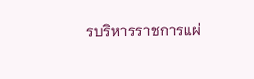รบริหารราชการแผ่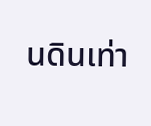นดินเท่า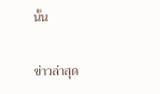นั้น

ข่าวล่าสุด